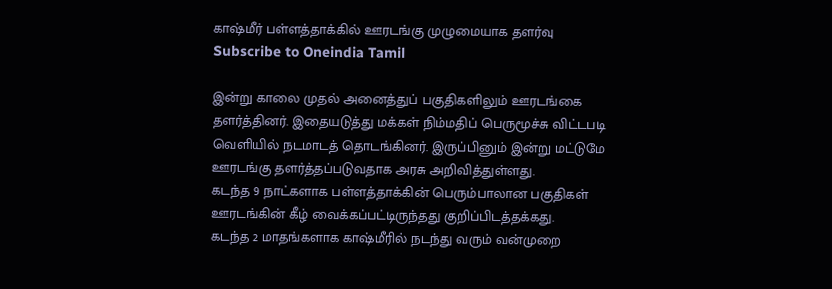காஷ்மீர் பள்ளத்தாக்கில் ஊரடங்கு முழுமையாக தளர்வு
Subscribe to Oneindia Tamil

இன்று காலை முதல் அனைத்துப் பகுதிகளிலும் ஊரடங்கை தளர்த்தினர். இதையடுத்து மக்கள் நிம்மதிப் பெருமூச்சு விட்டபடி வெளியில் நடமாடத் தொடங்கினர். இருப்பினும் இன்று மட்டுமே ஊரடங்கு தளர்த்தப்படுவதாக அரசு அறிவித்துள்ளது.
கடந்த 9 நாட்களாக பள்ளத்தாக்கின் பெரும்பாலான பகுதிகள் ஊரடங்கின் கீழ் வைக்கப்பட்டிருந்தது குறிப்பிடத்தக்கது.
கடந்த 2 மாதங்களாக காஷ்மீரில் நடந்து வரும் வன்முறை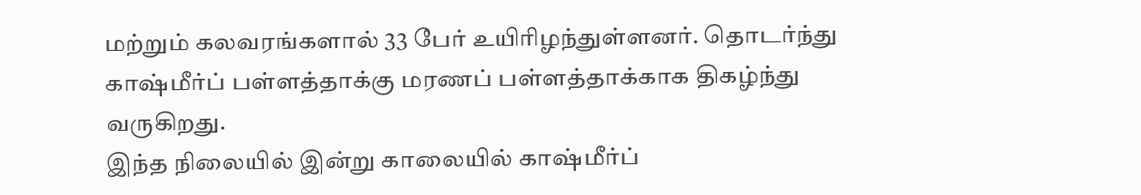மற்றும் கலவரங்களால் 33 பேர் உயிரிழந்துள்ளனர். தொடர்ந்து காஷ்மீர்ப் பள்ளத்தாக்கு மரணப் பள்ளத்தாக்காக திகழ்ந்து வருகிறது.
இந்த நிலையில் இன்று காலையில் காஷ்மீர்ப்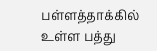பள்ளத்தாக்கில் உள்ள பத்து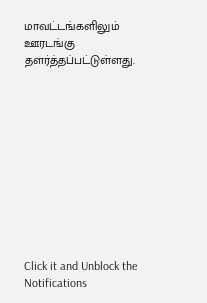மாவட்டங்களிலும் ஊரடங்கு தளர்த்தப்பட்டுள்ளது.











Click it and Unblock the Notifications